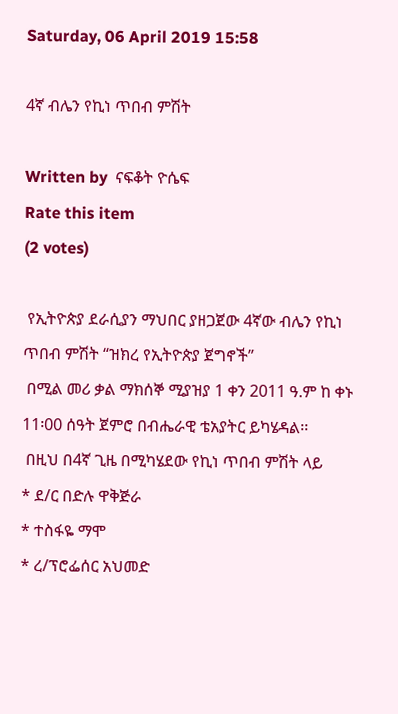Saturday, 06 April 2019 15:58

4ኛ ብሌን የኪነ ጥበብ ምሽት

Written by  ናፍቆት ዮሴፍ
Rate this item
(2 votes)

 የኢትዮጵያ ደራሲያን ማህበር ያዘጋጀው 4ኛው ብሌን የኪነ ጥበብ ምሽት “ዝክረ የኢትዮጵያ ጀግኖች”
 በሚል መሪ ቃል ማክሰኞ ሚያዝያ 1 ቀን 2011 ዓ.ም ከ ቀኑ 11፡00 ሰዓት ጀምሮ በብሔራዊ ቴአያትር ይካሄዳል፡፡
 በዚህ በ4ኛ ጊዜ በሚካሄደው የኪነ ጥበብ ምሽት ላይ
* ደ/ር በድሉ ዋቅጅራ
* ተስፋዬ ማሞ
* ረ/ፕሮፌሰር አህመድ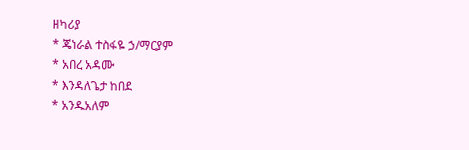ዘካሪያ
* ጄነራል ተስፋዬ ኃ/ማርያም
* አበረ አዳሙ
* እንዳለጌታ ከበደ
* አንዱአለም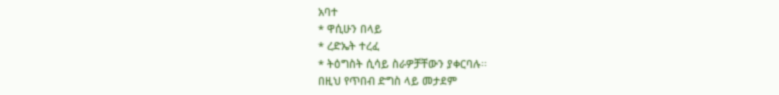አባተ
* ዋሲሁን በላይ
* ረድኤት ተረፈ
* ትዕግስት ሲሳይ ስራዎቻቸውን ያቀርባሉ፡፡
በዚህ የጥበብ ድግስ ላይ መታደም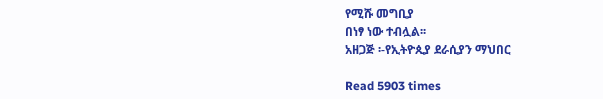የሚሹ መግቢያ
በነፃ ነው ተብሏል፡፡
አዘጋጅ ፡-የኢትዮጲያ ደራሲያን ማህበር

Read 5903 times